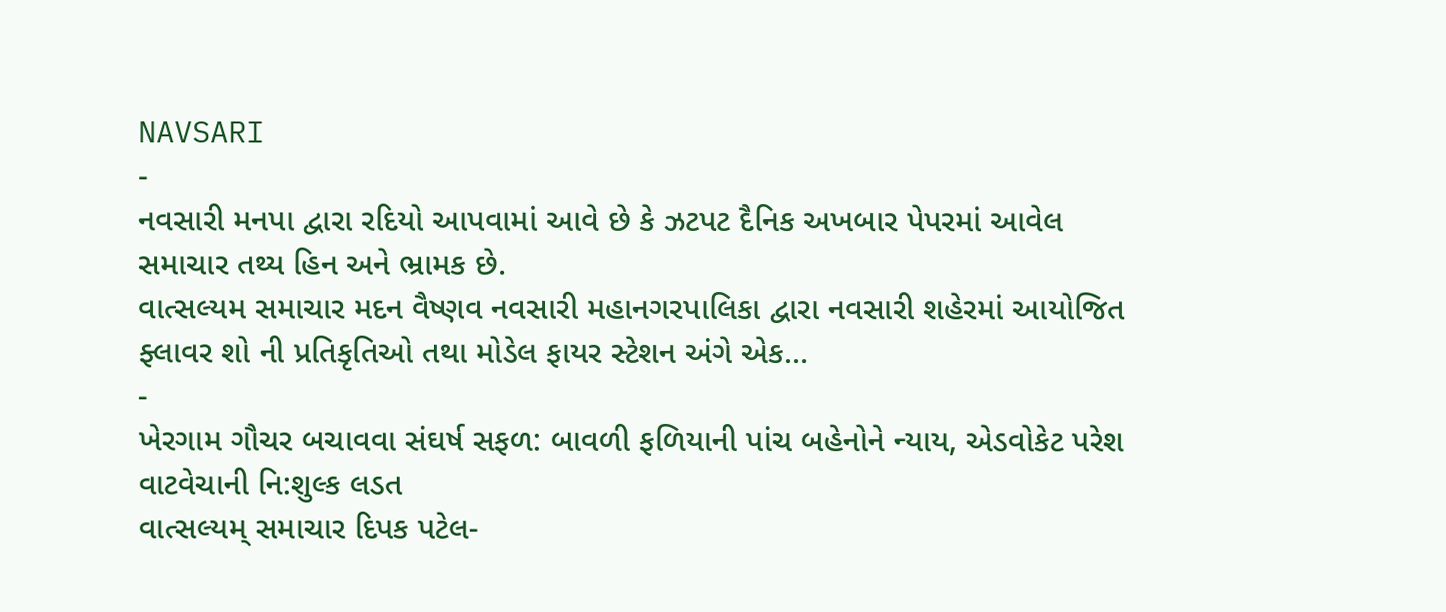NAVSARI
-
નવસારી મનપા દ્વારા રદિયો આપવામાં આવે છે કે ઝટપટ દૈનિક અખબાર પેપરમાં આવેલ સમાચાર તથ્ય હિન અને ભ્રામક છે.
વાત્સલ્યમ સમાચાર મદન વૈષ્ણવ નવસારી મહાનગરપાલિકા દ્વારા નવસારી શહેરમાં આયોજિત ફ્લાવર શો ની પ્રતિકૃતિઓ તથા મોડેલ ફાયર સ્ટેશન અંગે એક…
-
ખેરગામ ગૌચર બચાવવા સંઘર્ષ સફળ: બાવળી ફળિયાની પાંચ બહેનોને ન્યાય, એડવોકેટ પરેશ વાટવેચાની નિ:શુલ્ક લડત
વાત્સલ્યમ્ સમાચાર દિપક પટેલ-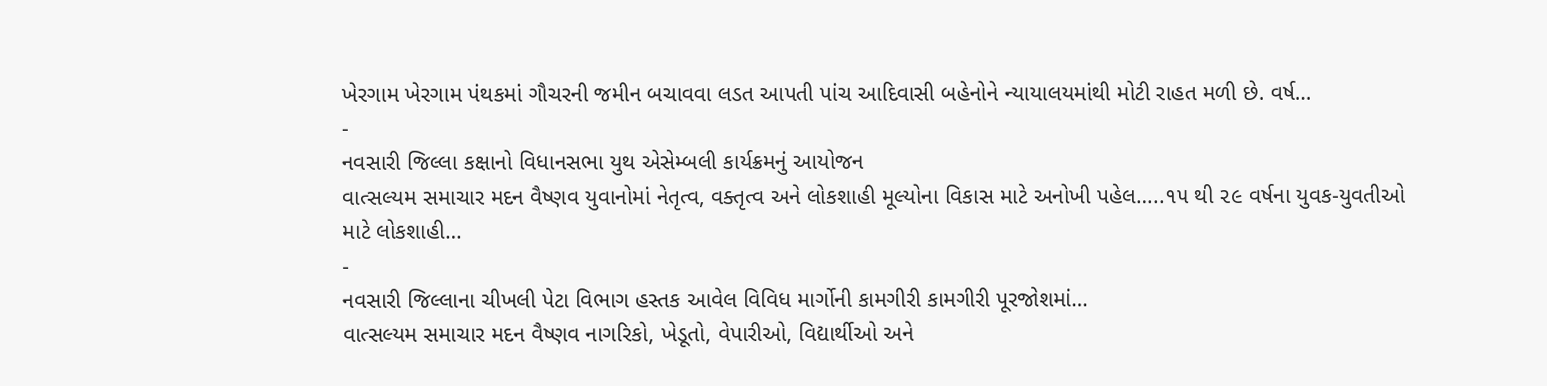ખેરગામ ખેરગામ પંથકમાં ગૌચરની જમીન બચાવવા લડત આપતી પાંચ આદિવાસી બહેનોને ન્યાયાલયમાંથી મોટી રાહત મળી છે. વર્ષ…
-
નવસારી જિલ્લા કક્ષાનો વિધાનસભા યુથ એસેમ્બલી કાર્યક્રમનું આયોજન
વાત્સલ્યમ સમાચાર મદન વૈષ્ણવ યુવાનોમાં નેતૃત્વ, વક્તૃત્વ અને લોકશાહી મૂલ્યોના વિકાસ માટે અનોખી પહેલ…..૧૫ થી ૨૯ વર્ષના યુવક-યુવતીઓ માટે લોકશાહી…
-
નવસારી જિલ્લાના ચીખલી પેટા વિભાગ હસ્તક આવેલ વિવિધ માર્ગોની કામગીરી કામગીરી પૂરજોશમાં…
વાત્સલ્યમ સમાચાર મદન વૈષ્ણવ નાગરિકો, ખેડૂતો, વેપારીઓ, વિદ્યાર્થીઓ અને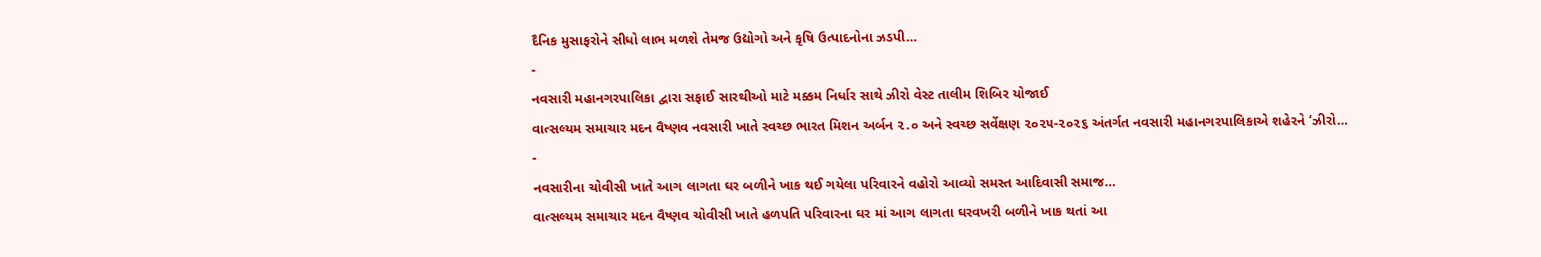દૈનિક મુસાફરોને સીધો લાભ મળશે તેમજ ઉદ્યોગો અને કૃષિ ઉત્પાદનોના ઝડપી…
-
નવસારી મહાનગરપાલિકા દ્વારા સફાઈ સારથીઓ માટે મક્કમ નિર્ધાર સાથે ઝીરો વેસ્ટ તાલીમ શિબિર યોજાઈ
વાત્સલ્યમ સમાચાર મદન વૈષ્ણવ નવસારી ખાતે સ્વચ્છ ભારત મિશન અર્બન ૨.૦ અને સ્વચ્છ સર્વેક્ષણ ૨૦૨૫-૨૦૨૬ અંતર્ગત નવસારી મહાનગરપાલિકાએ શહેરને ‘ઝીરો…
-
નવસારીના ચોવીસી ખાતે આગ લાગતા ઘર બળીને ખાક થઈ ગયેલા પરિવારને વહોરો આવ્યો સમસ્ત આદિવાસી સમાજ…
વાત્સલ્યમ સમાચાર મદન વૈષ્ણવ ચોવીસી ખાતે હળપતિ પરિવારના ઘર માં આગ લાગતા ઘરવખરી બળીને ખાક થતાં આ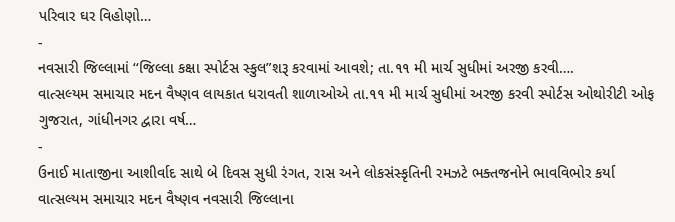પરિવાર ઘર વિહોણો…
-
નવસારી જિલ્લામાં ‘‘જિલ્લા કક્ષા સ્પોર્ટસ સ્કુલ”શરૂ કરવામાં આવશે; તા.૧૧ મી માર્ચ સુધીમાં અરજી કરવી….
વાત્સલ્યમ સમાચાર મદન વૈષ્ણવ લાયકાત ધરાવતી શાળાઓએ તા.૧૧ મી માર્ચ સુધીમાં અરજી કરવી સ્પોર્ટસ ઓથોરીટી ઓફ ગુજરાત, ગાંધીનગર દ્વારા વર્ષ…
-
ઉનાઈ માતાજીના આશીર્વાદ સાથે બે દિવસ સુધી રંગત, રાસ અને લોકસંસ્કૃતિની રમઝટે ભક્તજનોને ભાવવિભોર કર્યા
વાત્સલ્યમ સમાચાર મદન વૈષ્ણવ નવસારી જિલ્લાના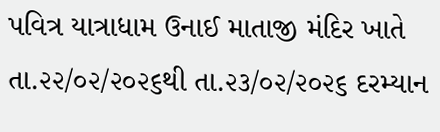પવિત્ર યાત્રાધામ ઉનાઈ માતાજી મંદિર ખાતે તા.૨૨/૦૨/૨૦૨૬થી તા.૨૩/૦૨/૨૦૨૬ દરમ્યાન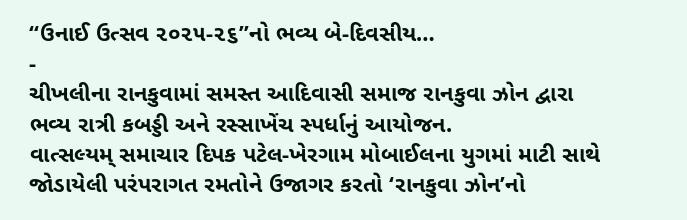“ઉનાઈ ઉત્સવ ૨૦૨૫-૨૬”નો ભવ્ય બે-દિવસીય…
-
ચીખલીના રાનકુવામાં સમસ્ત આદિવાસી સમાજ રાનકુવા ઝોન દ્વારા ભવ્ય રાત્રી કબડ્ડી અને રસ્સાખેંચ સ્પર્ધાનું આયોજન.
વાત્સલ્યમ્ સમાચાર દિપક પટેલ-ખેરગામ મોબાઈલના યુગમાં માટી સાથે જોડાયેલી પરંપરાગત રમતોને ઉજાગર કરતો ‘રાનકુવા ઝોન’નો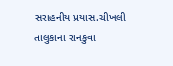સરાહનીય પ્રયાસ.ચીખલી તાલુકાના રાનકુવા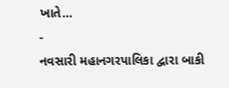ખાતે…
-
નવસારી મહાનગરપાલિકા દ્વારા બાકી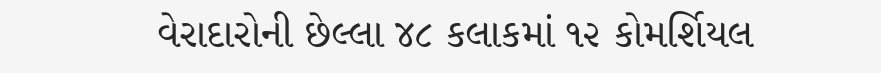વેરાદારોની છેલ્લા ૪૮ કલાકમાં ૧૨ કોમર્શિયલ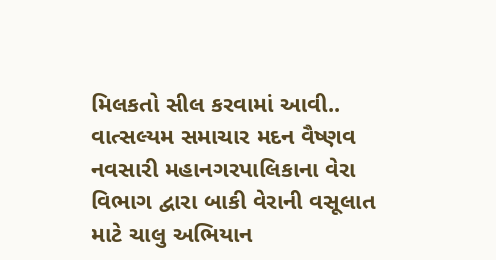મિલકતો સીલ કરવામાં આવી..
વાત્સલ્યમ સમાચાર મદન વૈષ્ણવ નવસારી મહાનગરપાલિકાના વેરા વિભાગ દ્વારા બાકી વેરાની વસૂલાત માટે ચાલુ અભિયાન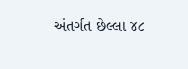અંતર્ગત છેલ્લા ૪૮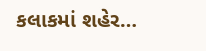કલાકમાં શહેર…